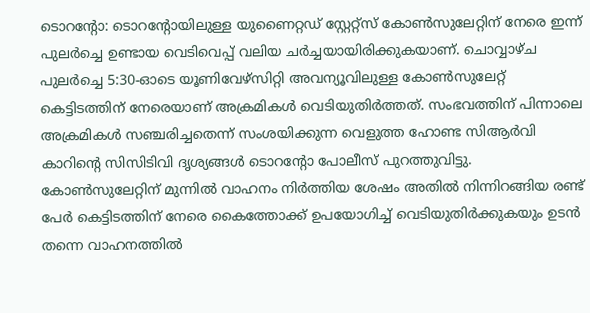ടൊറന്റോ: ടൊറന്റോയിലുള്ള യുണൈറ്റഡ് സ്റ്റേറ്റ്സ് കോൺസുലേറ്റിന് നേരെ ഇന്ന് പുലർച്ചെ ഉണ്ടായ വെടിവെപ്പ് വലിയ ചർച്ചയായിരിക്കുകയാണ്. ചൊവ്വാഴ്ച പുലർച്ചെ 5:30-ഓടെ യൂണിവേഴ്സിറ്റി അവന്യൂവിലുള്ള കോൺസുലേറ്റ് കെട്ടിടത്തിന് നേരെയാണ് അക്രമികൾ വെടിയുതിർത്തത്. സംഭവത്തിന് പിന്നാലെ അക്രമികൾ സഞ്ചരിച്ചതെന്ന് സംശയിക്കുന്ന വെളുത്ത ഹോണ്ട സിആർവി കാറിന്റെ സിസിടിവി ദൃശ്യങ്ങൾ ടൊറന്റോ പോലീസ് പുറത്തുവിട്ടു. കോൺസുലേറ്റിന് മുന്നിൽ വാഹനം നിർത്തിയ ശേഷം അതിൽ നിന്നിറങ്ങിയ രണ്ട് പേർ കെട്ടിടത്തിന് നേരെ കൈത്തോക്ക് ഉപയോഗിച്ച് വെടിയുതിർക്കുകയും ഉടൻ തന്നെ വാഹനത്തിൽ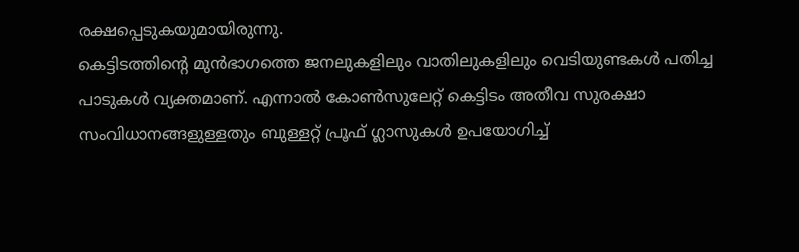രക്ഷപ്പെടുകയുമായിരുന്നു.
കെട്ടിടത്തിന്റെ മുൻഭാഗത്തെ ജനലുകളിലും വാതിലുകളിലും വെടിയുണ്ടകൾ പതിച്ച പാടുകൾ വ്യക്തമാണ്. എന്നാൽ കോൺസുലേറ്റ് കെട്ടിടം അതീവ സുരക്ഷാ സംവിധാനങ്ങളുള്ളതും ബുള്ളറ്റ് പ്രൂഫ് ഗ്ലാസുകൾ ഉപയോഗിച്ച്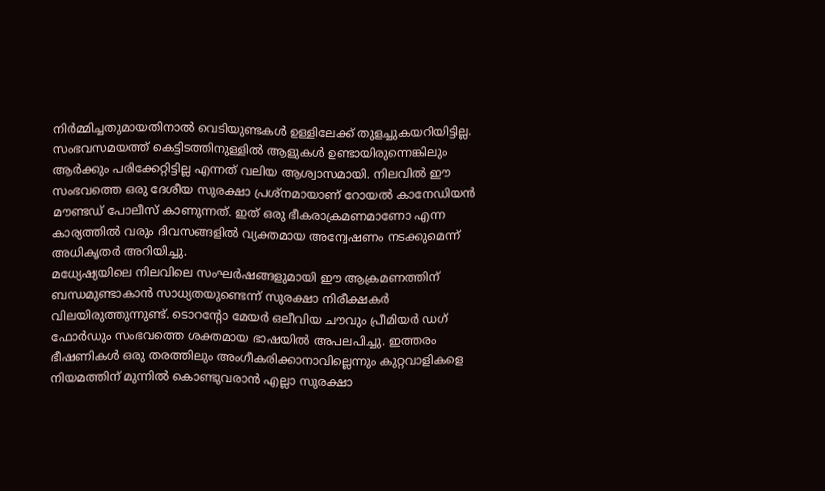നിർമ്മിച്ചതുമായതിനാൽ വെടിയുണ്ടകൾ ഉള്ളിലേക്ക് തുളച്ചുകയറിയിട്ടില്ല. സംഭവസമയത്ത് കെട്ടിടത്തിനുള്ളിൽ ആളുകൾ ഉണ്ടായിരുന്നെങ്കിലും ആർക്കും പരിക്കേറ്റിട്ടില്ല എന്നത് വലിയ ആശ്വാസമായി. നിലവിൽ ഈ സംഭവത്തെ ഒരു ദേശീയ സുരക്ഷാ പ്രശ്നമായാണ് റോയൽ കാനേഡിയൻ മൗണ്ടഡ് പോലീസ് കാണുന്നത്. ഇത് ഒരു ഭീകരാക്രമണമാണോ എന്ന കാര്യത്തിൽ വരും ദിവസങ്ങളിൽ വ്യക്തമായ അന്വേഷണം നടക്കുമെന്ന് അധികൃതർ അറിയിച്ചു.
മധ്യേഷ്യയിലെ നിലവിലെ സംഘർഷങ്ങളുമായി ഈ ആക്രമണത്തിന് ബന്ധമുണ്ടാകാൻ സാധ്യതയുണ്ടെന്ന് സുരക്ഷാ നിരീക്ഷകർ വിലയിരുത്തുന്നുണ്ട്. ടൊറന്റോ മേയർ ഒലീവിയ ചൗവും പ്രീമിയർ ഡഗ് ഫോർഡും സംഭവത്തെ ശക്തമായ ഭാഷയിൽ അപലപിച്ചു. ഇത്തരം ഭീഷണികൾ ഒരു തരത്തിലും അംഗീകരിക്കാനാവില്ലെന്നും കുറ്റവാളികളെ നിയമത്തിന് മുന്നിൽ കൊണ്ടുവരാൻ എല്ലാ സുരക്ഷാ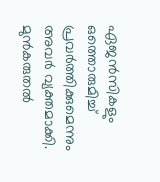ഏജൻസികളും ഒത്തൊരുമിച്ച് പ്രവർത്തിക്കുമെന്നും അവർ വ്യക്തമാക്കി. മുൻകരുതൽ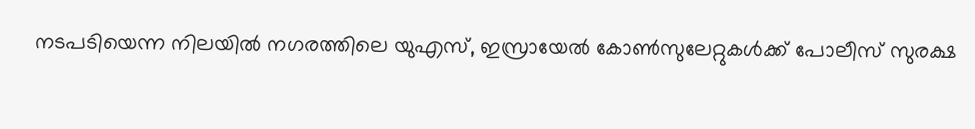നടപടിയെന്ന നിലയിൽ നഗരത്തിലെ യുഎസ്, ഇസ്രായേൽ കോൺസുലേറ്റുകൾക്ക് പോലീസ് സുരക്ഷ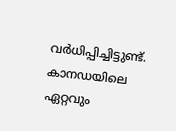വർധിപ്പിച്ചിട്ടുണ്ട്.
കാനഡയിലെ ഏറ്റവും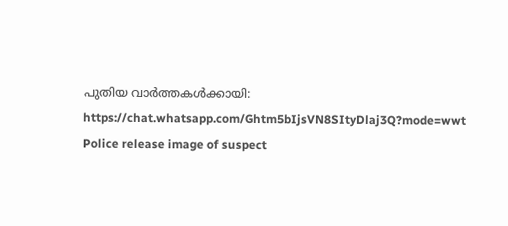പുതിയ വാർത്തകൾക്കായി: https://chat.whatsapp.com/Ghtm5bIjsVN8SItyDlaj3Q?mode=wwt
Police release image of suspect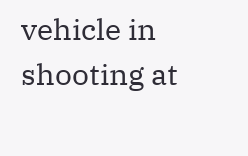vehicle in shooting at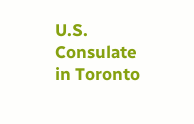U.S. Consulate in Toronto